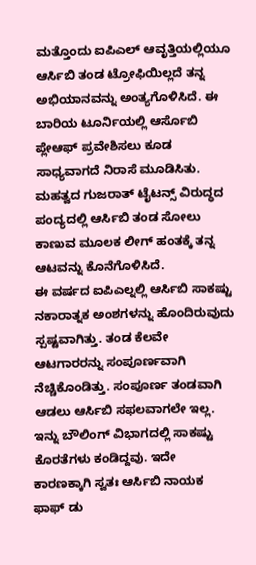ಮತ್ತೊಂದು ಐಪಿಎಲ್ ಆವೃತ್ತಿಯಲ್ಲಿಯೂ ಆರ್ಸಿಬಿ ತಂಡ ಟ್ರೋಫಿಯಿಲ್ಲದೆ ತನ್ನ ಅಭಿಯಾನವನ್ನು ಅಂತ್ಯಗೊಳಿಸಿದೆ. ಈ ಬಾರಿಯ ಟೂರ್ನಿಯಲ್ಲಿ ಆರ್ಸೊಬಿ ಪ್ಲೇಆಫ್ ಪ್ರವೇಶಿಸಲು ಕೂಡ ಸಾಧ್ಯವಾಗದೆ ನಿರಾಸೆ ಮೂಡಿಸಿತು. ಮಹತ್ವದ ಗುಜರಾತ್ ಟೈಟನ್ಸ್ ವಿರುದ್ಧದ ಪಂದ್ಯದಲ್ಲಿ ಆರ್ಸಿಬಿ ತಂಡ ಸೋಲು ಕಾಣುವ ಮೂಲಕ ಲೀಗ್ ಹಂತಕ್ಕೆ ತನ್ನ ಆಟವನ್ನು ಕೊನೆಗೊಳಿಸಿದೆ.
ಈ ವರ್ಷದ ಐಪಿಎಲ್ನಲ್ಲಿ ಆರ್ಸಿಬಿ ಸಾಕಷ್ಟು ನಕಾರಾತ್ನಕ ಅಂಶಗಳನ್ನು ಹೊಂದಿರುವುದು ಸ್ಪಷ್ಟವಾಗಿತ್ತು. ತಂಡ ಕೆಲವೇ ಆಟಗಾರರನ್ನು ಸಂಪೂರ್ಣವಾಗಿ ನೆಚ್ಚಿಕೊಂಡಿತ್ತು. ಸಂಪೂರ್ಣ ತಂಡವಾಗಿ ಆಡಲು ಆರ್ಸಿಬಿ ಸಫಲವಾಗಲೇ ಇಲ್ಲ. ಇನ್ನು ಬೌಲಿಂಗ್ ವಿಭಾಗದಲ್ಲಿ ಸಾಕಷ್ಟು ಕೊರತೆಗಳು ಕಂಡಿದ್ದವು. ಇದೇ ಕಾರಣಕ್ಕಾಗಿ ಸ್ವತಃ ಆರ್ಸಿಬಿ ನಾಯಕ ಫಾಫ್ ಡು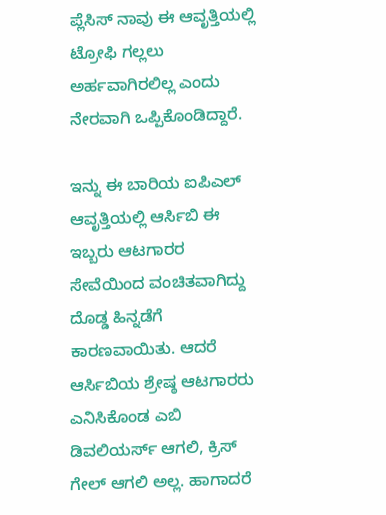ಪ್ಲೆಸಿಸ್ ನಾವು ಈ ಆವೃತ್ತಿಯಲ್ಲಿ ಟ್ರೋಫಿ ಗಲ್ಲಲು ಅರ್ಹವಾಗಿರಲಿಲ್ಲ ಎಂದು ನೇರವಾಗಿ ಒಪ್ಪಿಕೊಂಡಿದ್ದಾರೆ.

ಇನ್ನು ಈ ಬಾರಿಯ ಐಪಿಎಲ್ ಆವೃತ್ತಿಯಲ್ಲಿ ಆರ್ಸಿಬಿ ಈ ಇಬ್ಬರು ಆಟಗಾರರ ಸೇವೆಯಿಂದ ವಂಚಿತವಾಗಿದ್ದು ದೊಡ್ಡ ಹಿನ್ನಡೆಗೆ ಕಾರಣವಾಯಿತು. ಆದರೆ ಆರ್ಸಿಬಿಯ ಶ್ರೇಷ್ಠ ಆಟಗಾರರು ಎನಿಸಿಕೊಂಡ ಎಬಿ ಡಿವಲಿಯರ್ಸ್ ಆಗಲಿ, ಕ್ರಿಸ್ ಗೇಲ್ ಆಗಲಿ ಅಲ್ಲ. ಹಾಗಾದರೆ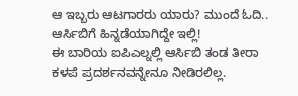ಆ ಇಬ್ಬರು ಆಟಗಾರರು ಯಾರು? ಮುಂದೆ ಓದಿ..
ಆರ್ಸಿಬಿಗೆ ಹಿನ್ನಡೆಯಾಗಿದ್ದೇ ಇಲ್ಲಿ!
ಈ ಬಾರಿಯ ಐಪಿಎಲ್ನಲ್ಲಿ ಆರ್ಸಿಬಿ ತಂಡ ತೀರಾ ಕಳಪೆ ಪ್ರದರ್ಶನವನ್ನೇನೂ ನೀಡಿರಲಿಲ್ಲ.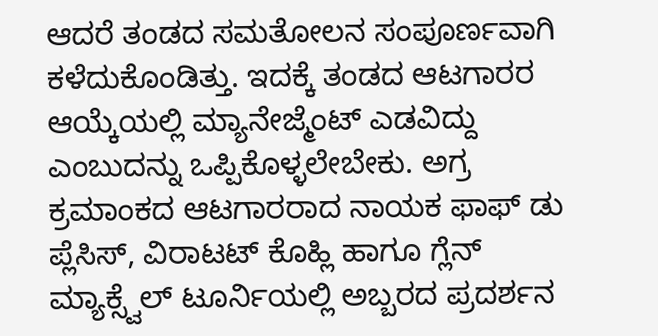ಆದರೆ ತಂಡದ ಸಮತೋಲನ ಸಂಪೂರ್ಣವಾಗಿ ಕಳೆದುಕೊಂಡಿತ್ತು. ಇದಕ್ಕೆ ತಂಡದ ಆಟಗಾರರ ಆಯ್ಕೆಯಲ್ಲಿ ಮ್ಯಾನೇಜ್ಮೆಂಟ್ ಎಡವಿದ್ದು ಎಂಬುದನ್ನು ಒಪ್ಪಿಕೊಳ್ಳಲೇಬೇಕು. ಅಗ್ರ ಕ್ರಮಾಂಕದ ಆಟಗಾರರಾದ ನಾಯಕ ಫಾಫ್ ಡು ಪ್ಲೆಸಿಸ್, ವಿರಾಟಟ್ ಕೊಹ್ಲಿ ಹಾಗೂ ಗ್ಲೆನ್ ಮ್ಯಾಕ್ಸ್ವೆಲ್ ಟೂರ್ನಿಯಲ್ಲಿ ಅಬ್ಬರದ ಪ್ರದರ್ಶನ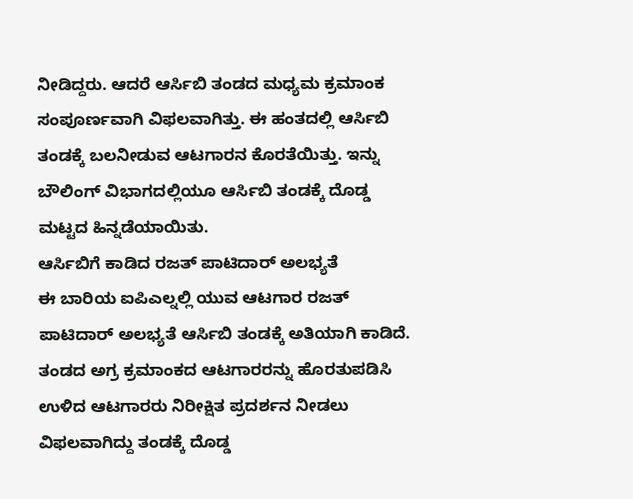ನೀಡಿದ್ದರು. ಆದರೆ ಆರ್ಸಿಬಿ ತಂಡದ ಮಧ್ಯಮ ಕ್ರಮಾಂಕ ಸಂಪೂರ್ಣವಾಗಿ ವಿಫಲವಾಗಿತ್ತು. ಈ ಹಂತದಲ್ಲಿ ಆರ್ಸಿಬಿ ತಂಡಕ್ಕೆ ಬಲನೀಡುವ ಆಟಗಾರನ ಕೊರತೆಯಿತ್ತು. ಇನ್ನು ಬೌಲಿಂಗ್ ವಿಭಾಗದಲ್ಲಿಯೂ ಆರ್ಸಿಬಿ ತಂಡಕ್ಕೆ ದೊಡ್ಡ ಮಟ್ಟದ ಹಿನ್ನಡೆಯಾಯಿತು.
ಆರ್ಸಿಬಿಗೆ ಕಾಡಿದ ರಜತ್ ಪಾಟಿದಾರ್ ಅಲಭ್ಯತೆ
ಈ ಬಾರಿಯ ಐಪಿಎಲ್ನಲ್ಲಿ ಯುವ ಆಟಗಾರ ರಜತ್ ಪಾಟಿದಾರ್ ಅಲಭ್ಯತೆ ಆರ್ಸಿಬಿ ತಂಡಕ್ಕೆ ಅತಿಯಾಗಿ ಕಾಡಿದೆ. ತಂಡದ ಅಗ್ರ ಕ್ರಮಾಂಕದ ಆಟಗಾರರನ್ನು ಹೊರತುಪಡಿಸಿ ಉಳಿದ ಆಟಗಾರರು ನಿರೀಕ್ಷಿತ ಪ್ರದರ್ಶನ ನೀಡಲು ವಿಫಲವಾಗಿದ್ದು ತಂಡಕ್ಕೆ ದೊಡ್ಡ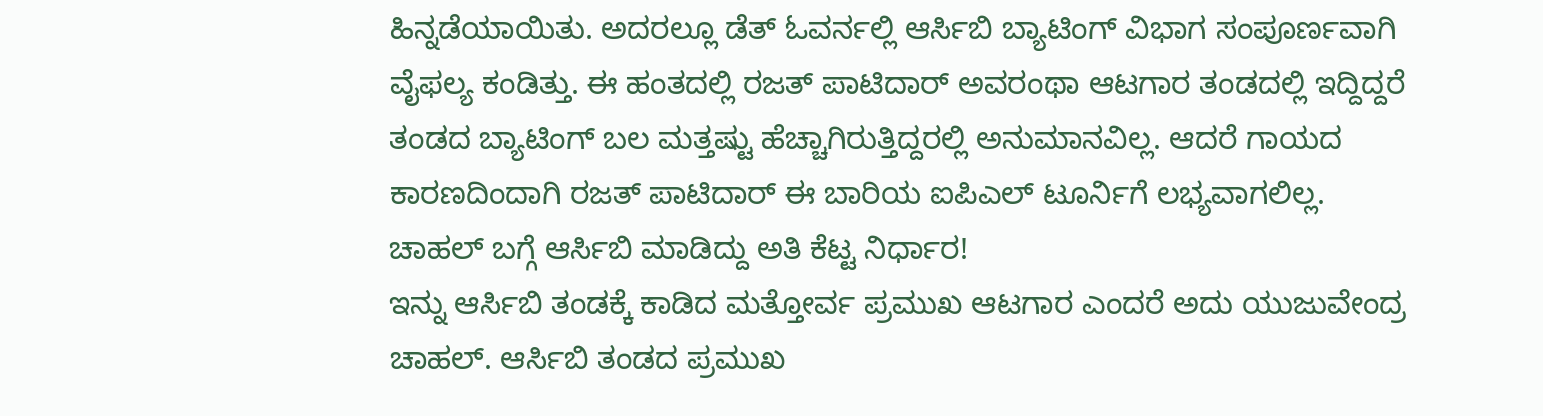ಹಿನ್ನಡೆಯಾಯಿತು. ಅದರಲ್ಲೂ ಡೆತ್ ಓವರ್ನಲ್ಲಿ ಆರ್ಸಿಬಿ ಬ್ಯಾಟಿಂಗ್ ವಿಭಾಗ ಸಂಪೂರ್ಣವಾಗಿ ವೈಫಲ್ಯ ಕಂಡಿತ್ತು. ಈ ಹಂತದಲ್ಲಿ ರಜತ್ ಪಾಟಿದಾರ್ ಅವರಂಥಾ ಆಟಗಾರ ತಂಡದಲ್ಲಿ ಇದ್ದಿದ್ದರೆ ತಂಡದ ಬ್ಯಾಟಿಂಗ್ ಬಲ ಮತ್ತಷ್ಟು ಹೆಚ್ಚಾಗಿರುತ್ತಿದ್ದರಲ್ಲಿ ಅನುಮಾನವಿಲ್ಲ. ಆದರೆ ಗಾಯದ ಕಾರಣದಿಂದಾಗಿ ರಜತ್ ಪಾಟಿದಾರ್ ಈ ಬಾರಿಯ ಐಪಿಎಲ್ ಟೂರ್ನಿಗೆ ಲಭ್ಯವಾಗಲಿಲ್ಲ.
ಚಾಹಲ್ ಬಗ್ಗೆ ಆರ್ಸಿಬಿ ಮಾಡಿದ್ದು ಅತಿ ಕೆಟ್ಟ ನಿರ್ಧಾರ!
ಇನ್ನು ಆರ್ಸಿಬಿ ತಂಡಕ್ಕೆ ಕಾಡಿದ ಮತ್ತೋರ್ವ ಪ್ರಮುಖ ಆಟಗಾರ ಎಂದರೆ ಅದು ಯುಜುವೇಂದ್ರ ಚಾಹಲ್. ಆರ್ಸಿಬಿ ತಂಡದ ಪ್ರಮುಖ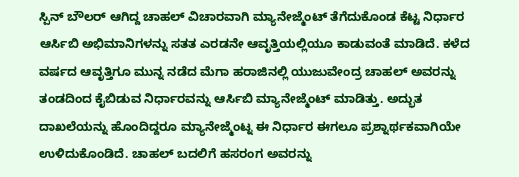ಸ್ಪಿನ್ ಬೌಲರ್ ಆಗಿದ್ದ ಚಾಹಲ್ ವಿಚಾರವಾಗಿ ಮ್ಯಾನೇಜ್ಮೆಂಟ್ ತೆಗೆದುಕೊಂಡ ಕೆಟ್ಟ ನಿರ್ಧಾರ ಆರ್ಸಿಬಿ ಅಭಿಮಾನಿಗಳನ್ನು ಸತತ ಎರಡನೇ ಆವೃತ್ತಿಯಲ್ಲಿಯೂ ಕಾಡುವಂತೆ ಮಾಡಿದೆ. ಕಳೆದ ವರ್ಷದ ಆವೃತ್ತಿಗೂ ಮುನ್ನ ನಡೆದ ಮೆಗಾ ಹರಾಜಿನಲ್ಲಿ ಯುಜುವೇಂದ್ರ ಚಾಹಲ್ ಅವರನ್ನು ತಂಡದಿಂದ ಕೈಬಿಡುವ ನಿರ್ಧಾರವನ್ನು ಆರ್ಸಿಬಿ ಮ್ಯಾನೇಜ್ಮೆಂಟ್ ಮಾಡಿತ್ತು. ಅದ್ಭುತ ದಾಖಲೆಯನ್ನು ಹೊಂದಿದ್ದರೂ ಮ್ಯಾನೇಜ್ಮೆಂಟ್ನ ಈ ನಿರ್ಧಾರ ಈಗಲೂ ಪ್ರಶ್ನಾರ್ಥಕವಾಗಿಯೇ ಉಳಿದುಕೊಂಡಿದೆ. ಚಾಹಲ್ ಬದಲಿಗೆ ಹಸರಂಗ ಅವರನ್ನು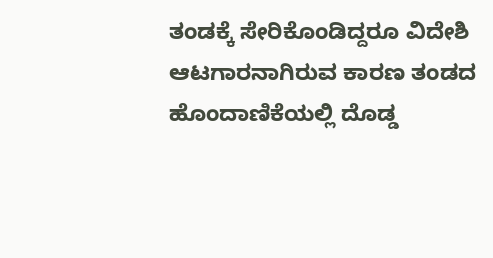ತಂಡಕ್ಕೆ ಸೇರಿಕೊಂಡಿದ್ದರೂ ವಿದೇಶಿ ಆಟಗಾರನಾಗಿರುವ ಕಾರಣ ತಂಡದ ಹೊಂದಾಣಿಕೆಯಲ್ಲಿ ದೊಡ್ಡ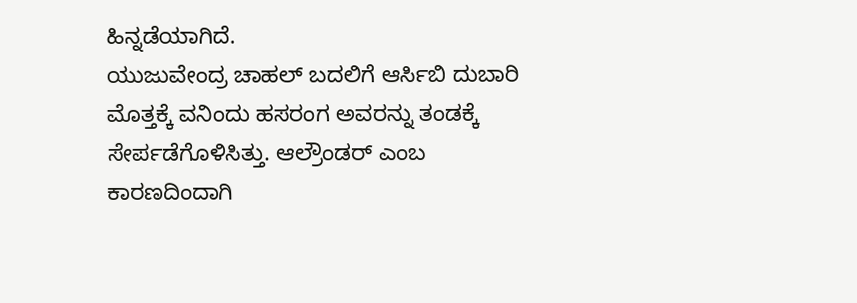ಹಿನ್ನಡೆಯಾಗಿದೆ.
ಯುಜುವೇಂದ್ರ ಚಾಹಲ್ ಬದಲಿಗೆ ಆರ್ಸಿಬಿ ದುಬಾರಿ ಮೊತ್ತಕ್ಕೆ ವನಿಂದು ಹಸರಂಗ ಅವರನ್ನು ತಂಡಕ್ಕೆ ಸೇರ್ಪಡೆಗೊಳಿಸಿತ್ತು. ಆಲ್ರೌಂಡರ್ ಎಂಬ ಕಾರಣದಿಂದಾಗಿ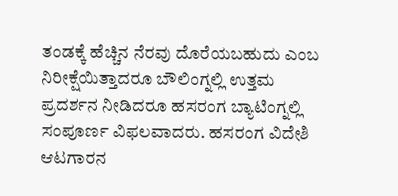ತಂಡಕ್ಕೆ ಹೆಚ್ಚಿನ ನೆರವು ದೊರೆಯಬಹುದು ಎಂಬ ನಿರೀಕ್ಷೆಯಿತ್ತಾದರೂ ಬೌಲಿಂಗ್ನಲ್ಲಿ ಉತ್ತಮ ಪ್ರದರ್ಶನ ನೀಡಿದರೂ ಹಸರಂಗ ಬ್ಯಾಟಿಂಗ್ನಲ್ಲಿ ಸಂಪೂರ್ಣ ವಿಫಲವಾದರು. ಹಸರಂಗ ವಿದೇಶಿ ಆಟಗಾರನ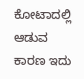ಕೋಟಾದಲ್ಲಿ ಆಡುವ ಕಾರಣ ಇದು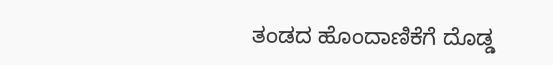ತಂಡದ ಹೊಂದಾಣಿಕೆಗೆ ದೊಡ್ಡ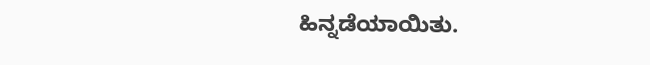ಹಿನ್ನಡೆಯಾಯಿತು.